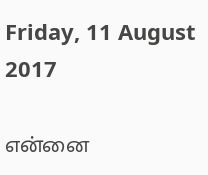Friday, 11 August 2017

என்னை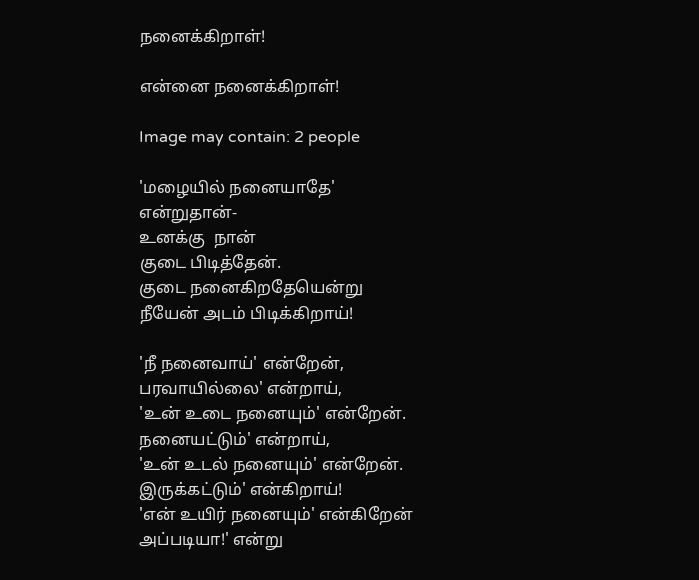நனைக்கிறாள்!

என்னை நனைக்கிறாள்!

Image may contain: 2 people

'மழையில் நனையாதே'
என்றுதான்-
உனக்கு  நான்
குடை பிடித்தேன்.
குடை நனைகிறதேயென்று
நீயேன் அடம் பிடிக்கிறாய்!

'நீ நனைவாய்' என்றேன்,
பரவாயில்லை' என்றாய்,
'உன் உடை நனையும்' என்றேன்.
நனையட்டும்' என்றாய்,
'உன் உடல் நனையும்' என்றேன்.
இருக்கட்டும்' என்கிறாய்!
'என் உயிர் நனையும்' என்கிறேன்
அப்படியா!' என்று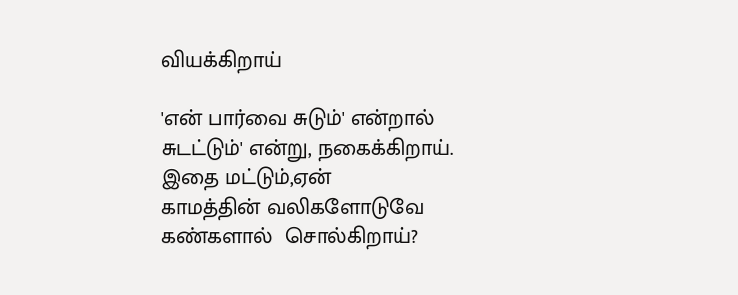வியக்கிறாய்

'என் பார்வை சுடும்' என்றால்
சுடட்டும்' என்று, நகைக்கிறாய்.
இதை மட்டும்,ஏன்
காமத்தின் வலிகளோடுவே
கண்களால்  சொல்கிறாய்?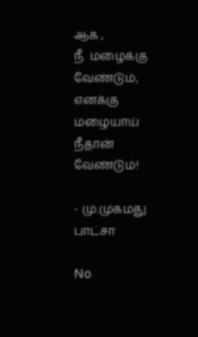ஆக ,
நீ  மழைக்கு  வேண்டும்,
எனக்கு மழையாய்
நீதான் வேண்டும்!

- மு.முகமது பாட்சா

No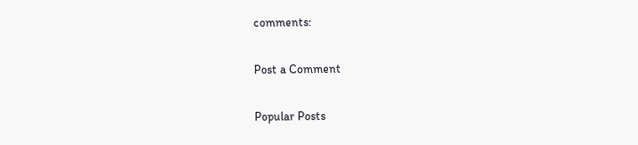comments:

Post a Comment

Popular Posts